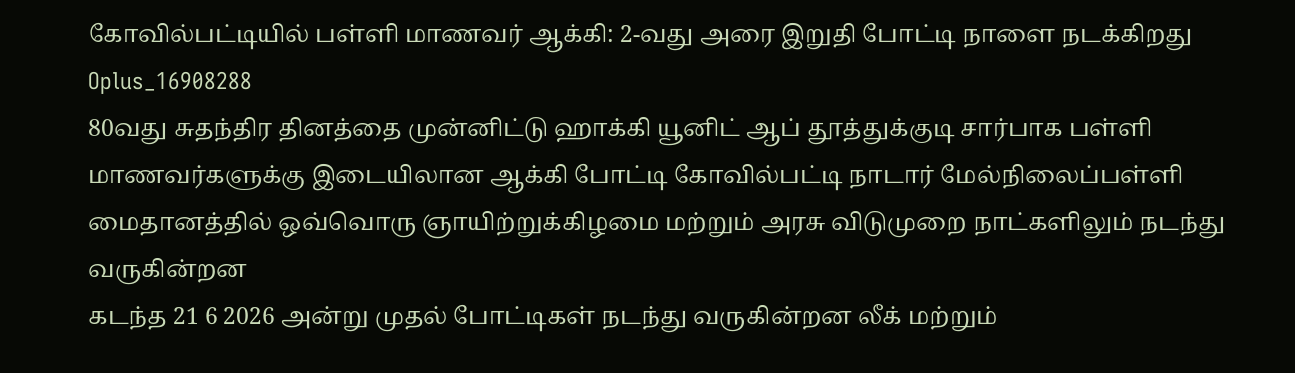கோவில்பட்டியில் பள்ளி மாணவர் ஆக்கி: 2-வது அரை இறுதி போட்டி நாளை நடக்கிறது
Oplus_16908288
80வது சுதந்திர தினத்தை முன்னிட்டு ஹாக்கி யூனிட் ஆப் தூத்துக்குடி சார்பாக பள்ளி மாணவர்களுக்கு இடையிலான ஆக்கி போட்டி கோவில்பட்டி நாடார் மேல்நிலைப்பள்ளி மைதானத்தில் ஒவ்வொரு ஞாயிற்றுக்கிழமை மற்றும் அரசு விடுமுறை நாட்களிலும் நடந்து வருகின்றன
கடந்த 21 6 2026 அன்று முதல் போட்டிகள் நடந்து வருகின்றன லீக் மற்றும்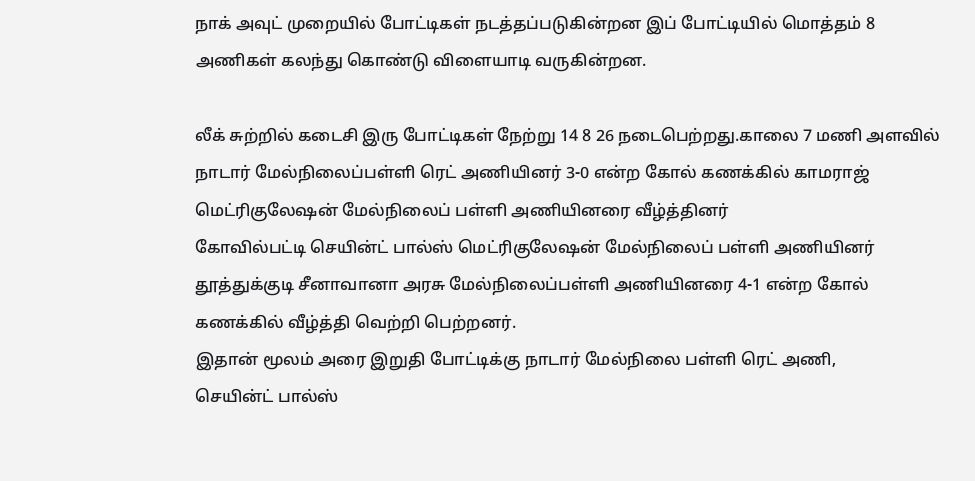நாக் அவுட் முறையில் போட்டிகள் நடத்தப்படுகின்றன இப் போட்டியில் மொத்தம் 8 அணிகள் கலந்து கொண்டு விளையாடி வருகின்றன.

லீக் சுற்றில் கடைசி இரு போட்டிகள் நேற்று 14 8 26 நடைபெற்றது.காலை 7 மணி அளவில் நாடார் மேல்நிலைப்பள்ளி ரெட் அணியினர் 3-0 என்ற கோல் கணக்கில் காமராஜ் மெட்ரிகுலேஷன் மேல்நிலைப் பள்ளி அணியினரை வீழ்த்தினர்
கோவில்பட்டி செயின்ட் பால்ஸ் மெட்ரிகுலேஷன் மேல்நிலைப் பள்ளி அணியினர் தூத்துக்குடி சீனாவானா அரசு மேல்நிலைப்பள்ளி அணியினரை 4-1 என்ற கோல் கணக்கில் வீழ்த்தி வெற்றி பெற்றனர்.
இதான் மூலம் அரை இறுதி போட்டிக்கு நாடார் மேல்நிலை பள்ளி ரெட் அணி,
செயின்ட் பால்ஸ்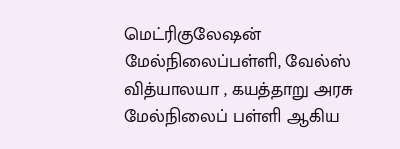மெட்ரிகுலேஷன் மேல்நிலைப்பள்ளி, வேல்ஸ் வித்யாலயா , கயத்தாறு அரசு மேல்நிலைப் பள்ளி ஆகிய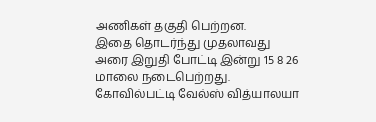அணிகள் தகுதி பெற்றன.
இதை தொடர்ந்து முதலாவது அரை இறுதி போட்டி இன்று 15 8 26 மாலை நடைபெற்றது. கோவில்பட்டி வேல்ஸ் வித்யாலயா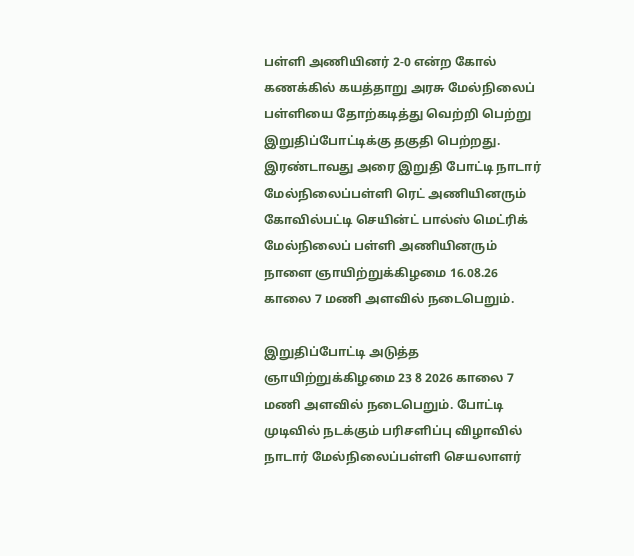பள்ளி அணியினர் 2-0 என்ற கோல் கணக்கில் கயத்தாறு அரசு மேல்நிலைப் பள்ளியை தோற்கடித்து வெற்றி பெற்று இறுதிப்போட்டிக்கு தகுதி பெற்றது.
இரண்டாவது அரை இறுதி போட்டி நாடார் மேல்நிலைப்பள்ளி ரெட் அணியினரும் கோவில்பட்டி செயின்ட் பால்ஸ் மெட்ரிக் மேல்நிலைப் பள்ளி அணியினரும் நாளை ஞாயிற்றுக்கிழமை 16.08.26 காலை 7 மணி அளவில் நடைபெறும்.

இறுதிப்போட்டி அடுத்த ஞாயிற்றுக்கிழமை 23 8 2026 காலை 7 மணி அளவில் நடைபெறும். போட்டி முடிவில் நடக்கும் பரிசளிப்பு விழாவில் நாடார் மேல்நிலைப்பள்ளி செயலாளர்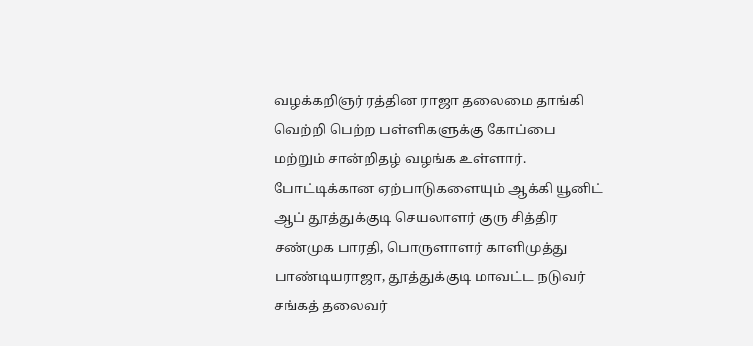வழக்கறிஞர் ரத்தின ராஜா தலைமை தாங்கி வெற்றி பெற்ற பள்ளிகளுக்கு கோப்பை மற்றும் சான்றிதழ் வழங்க உள்ளார்.
போட்டிக்கான ஏற்பாடுகளையும் ஆக்கி யூனிட் ஆப் தூத்துக்குடி செயலாளர் குரு சித்திர சண்முக பாரதி, பொருளாளர் காளிமுத்து பாண்டியராஜா, தூத்துக்குடி மாவட்ட நடுவர் சங்கத் தலைவர்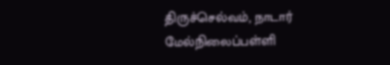திருச்செல்வம், நாடார் மேல்நிலைப்பள்ளி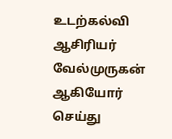உடற்கல்வி ஆசிரியர் வேல்முருகன் ஆகியோர் செய்து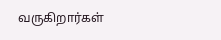வருகிறார்கள்